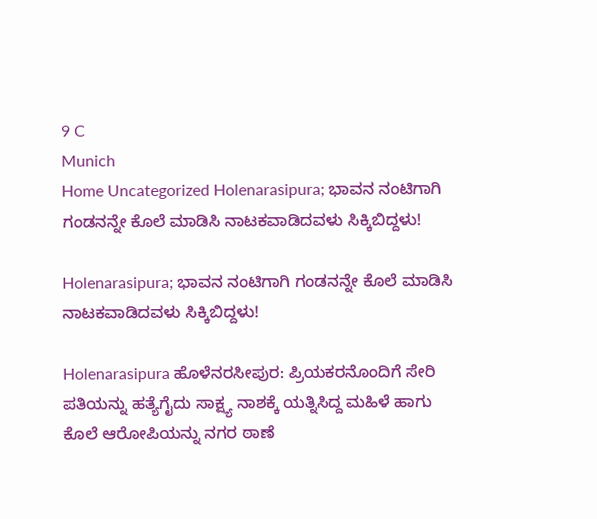9 C
Munich
Home Uncategorized Holenarasipura; ಭಾವನ ನಂಟಿಗಾಗಿ ಗಂಡನನ್ನೇ ಕೊಲೆ ಮಾಡಿಸಿ ನಾಟಕವಾಡಿದವಳು ಸಿಕ್ಕಿಬಿದ್ದಳು!

Holenarasipura; ಭಾವನ ನಂಟಿಗಾಗಿ ಗಂಡನನ್ನೇ ಕೊಲೆ ಮಾಡಿಸಿ ನಾಟಕವಾಡಿದವಳು ಸಿಕ್ಕಿಬಿದ್ದಳು!

Holenarasipura ಹೊಳೆನರಸೀಪುರ: ಪ್ರಿಯಕರನೊಂದಿಗೆ ಸೇರಿ ಪತಿಯನ್ನು ಹತ್ಯೆಗೈದು ಸಾಕ್ಷ್ಯ ನಾಶಕ್ಕೆ ಯತ್ನಿಸಿದ್ದ ಮಹಿಳೆ ಹಾಗು ಕೊಲೆ ಆರೋಪಿಯನ್ನು ನಗರ ಠಾಣೆ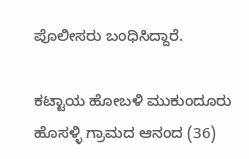ಪೊಲೀಸರು ಬಂಧಿಸಿದ್ದಾರೆ.

ಕಟ್ಟಾಯ ಹೋಬಳಿ ಮುಕುಂದೂರು ಹೊಸಳ್ಳಿ ಗ್ರಾಮದ ಆನಂದ (36)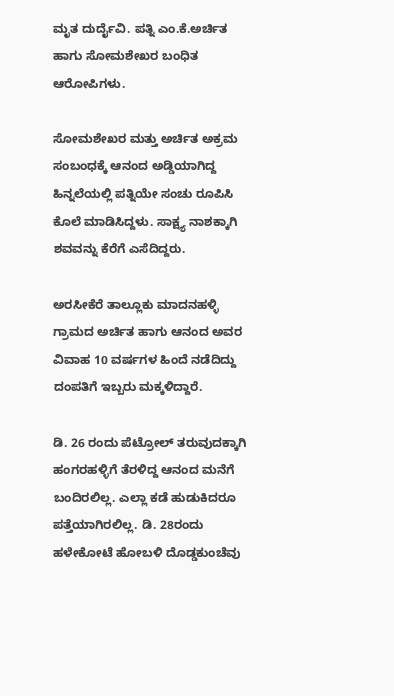ಮೃತ ದುರ್ದೈವಿ. ಪತ್ನಿ ಎಂ.ಕೆ.ಅರ್ಚಿತ ಹಾಗು ಸೋಮಶೇಖರ ಬಂಧಿತ ಆರೋಪಿಗಳು.

ಸೋಮಶೇಖರ ಮತ್ತು ಅರ್ಚಿತ ಅಕ್ರಮ ಸಂಬಂಧಕ್ಕೆ ಆನಂದ ಅಡ್ಡಿಯಾಗಿದ್ದ ಹಿನ್ನಲೆಯಲ್ಲಿ ಪತ್ನಿಯೇ ಸಂಚು ರೂಪಿಸಿ ಕೊಲೆ ಮಾಡಿಸಿದ್ದಳು. ಸಾಕ್ಷ್ಯ ನಾಶಕ್ಕಾಗಿ ಶವವನ್ನು ಕೆರೆಗೆ ಎಸೆದಿದ್ದರು.

ಅರಸೀಕೆರೆ ತಾಲ್ಲೂಕು ಮಾದನಹಳ್ಳಿ ಗ್ರಾಮದ ಅರ್ಚಿತ ಹಾಗು ಆನಂದ ಅವರ ವಿವಾಹ 10 ವರ್ಷಗಳ ಹಿಂದೆ ನಡೆದಿದ್ದು ದಂಪತಿಗೆ ಇಬ್ಬರು ಮಕ್ಕಳಿದ್ದಾರೆ.

ಡಿ. 26 ರಂದು ಪೆಟ್ರೋಲ್‌ ತರುವುದಕ್ಕಾಗಿ ಹಂಗರಹಳ್ಳಿಗೆ ತೆರಳಿದ್ದ ಆನಂದ ಮನೆಗೆ ಬಂದಿರಲಿಲ್ಲ. ಎಲ್ಲಾ ಕಡೆ ಹುಡುಕಿದರೂ ಪತ್ತೆಯಾಗಿರಲಿಲ್ಲ. ಡಿ. 28ರಂದು ಹಳೇಕೋಟೆ ಹೋಬಳಿ ದೊಡ್ಡಕುಂಚೆವು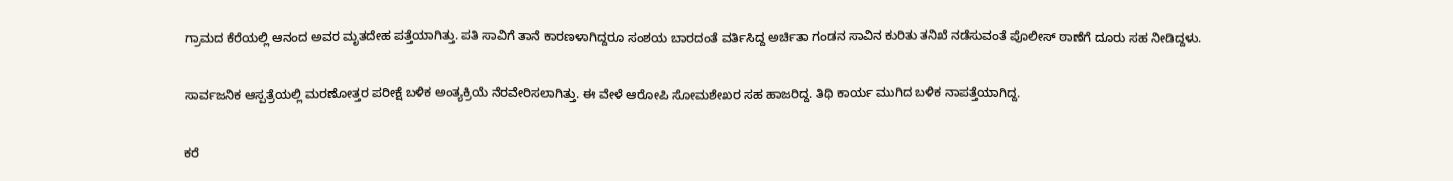ಗ್ರಾಮದ ಕೆರೆಯಲ್ಲಿ ಆನಂದ ಅವರ ಮೃತದೇಹ ಪತ್ತೆಯಾಗಿತ್ತು. ಪತಿ ಸಾವಿಗೆ ತಾನೆ ಕಾರಣಳಾಗಿದ್ದರೂ ಸಂಶಯ ಬಾರದಂತೆ ವರ್ತಿಸಿದ್ದ ಅರ್ಚಿತಾ ಗಂಡನ ಸಾವಿನ ಕುರಿತು ತನಿಖೆ ನಡೆಸುವಂತೆ ಪೊಲೀಸ್‌‍ ಠಾಣೆಗೆ ದೂರು ಸಹ ನೀಡಿದ್ದಳು.

ಸಾರ್ವಜನಿಕ ಆಸ್ಪತ್ರೆಯಲ್ಲಿ ಮರಣೋತ್ತರ ಪರೀಕ್ಷೆ ಬಳಿಕ ಅಂತ್ಯಕ್ರಿಯೆ ನೆರವೇರಿಸಲಾಗಿತ್ತು. ಈ ವೇಳೆ ಆರೋಪಿ ಸೋಮಶೇಖರ ಸಹ ಹಾಜರಿದ್ದ. ತಿಥಿ ಕಾರ್ಯ ಮುಗಿದ ಬಳಿಕ ನಾಪತ್ತೆಯಾಗಿದ್ದ.

ಕರೆ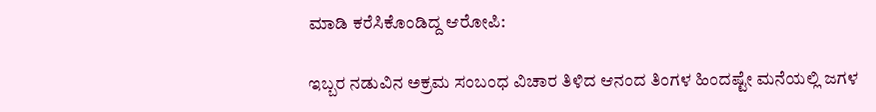ಮಾಡಿ ಕರೆಸಿಕೊಂಡಿದ್ದ ಆರೋಪಿ:

ಇಬ್ಬರ ನಡುವಿನ ಅಕ್ರಮ ಸಂಬಂಧ ವಿಚಾರ ತಿಳಿದ ಆನಂದ ತಿಂಗಳ ಹಿಂದಷ್ಟೇ ಮನೆಯಲ್ಲಿ ಜಗಳ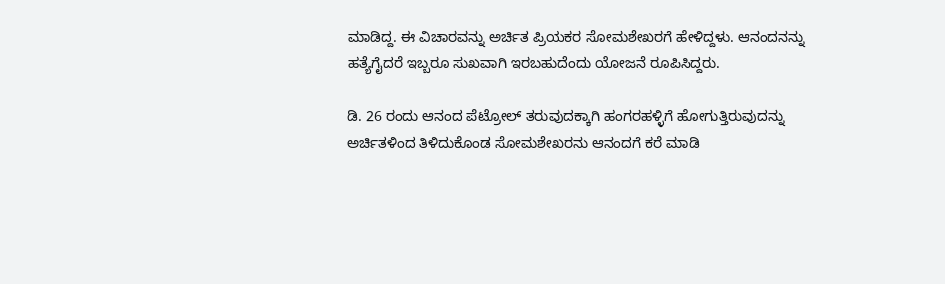ಮಾಡಿದ್ದ. ಈ ವಿಚಾರವನ್ನು ಅರ್ಚಿತ ಪ್ರಿಯಕರ ಸೋಮಶೇಖರಗೆ ಹೇಳಿದ್ದಳು. ಆನಂದನನ್ನು ಹತ್ಯೆಗೈದರೆ ಇಬ್ಬರೂ ಸುಖವಾಗಿ ಇರಬಹುದೆಂದು ಯೋಜನೆ ರೂಪಿಸಿದ್ದರು.

ಡಿ. 26 ರಂದು ಆನಂದ ಪೆಟ್ರೋಲ್‌ ತರುವುದಕ್ಕಾಗಿ ಹಂಗರಹಳ್ಳಿಗೆ ಹೋಗುತ್ತಿರುವುದನ್ನು ಅರ್ಚಿತಳಿಂದ ತಿಳಿದುಕೊಂಡ ಸೋಮಶೇಖರನು ಆನಂದಗೆ ಕರೆ ಮಾಡಿ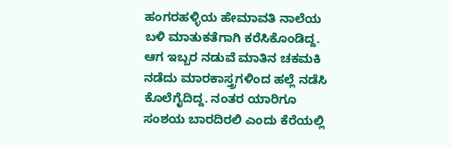ಹಂಗರಹಳ್ಳಿಯ ಹೇಮಾವತಿ ನಾಲೆಯ ಬಳಿ ಮಾತುಕತೆಗಾಗಿ ಕರೆಸಿಕೊಂಡಿದ್ದ. ಆಗ ಇಬ್ಬರ ನಡುವೆ ಮಾತಿನ ಚಕಮಕಿ ನಡೆದು ಮಾರಕಾಸ್ತ್ರಗಳಿಂದ ಹಲ್ಲೆ ನಡೆಸಿ ಕೊಲೆಗೈದಿದ್ದ. ನಂತರ ಯಾರಿಗೂ ಸಂಶಯ ಬಾರದಿರಲಿ ಎಂದು ಕೆರೆಯಲ್ಲಿ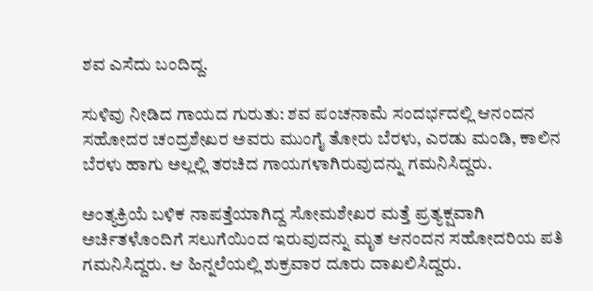ಶವ ಎಸೆದು ಬಂದಿದ್ದ.

ಸುಳಿವು ನೀಡಿದ ಗಾಯದ ಗುರುತು: ಶವ ಪಂಚನಾಮೆ ಸಂದರ್ಭದಲ್ಲಿ ಆನಂದನ ಸಹೋದರ ಚಂದ್ರಶೇಖರ ಅವರು ಮುಂಗೈ ತೋರು ಬೆರಳು, ಎರಡು ಮಂಡಿ, ಕಾಲಿನ ಬೆರಳು ಹಾಗು ಅಲ್ಲಲ್ಲಿ ತರಚಿದ ಗಾಯಗಳಾಗಿರುವುದನ್ನು ಗಮನಿಸಿದ್ದರು.

ಅಂತ್ಯಕ್ರಿಯೆ ಬಳಿಕ ನಾಪತ್ತೆಯಾಗಿದ್ದ ಸೋಮಶೇಖರ ಮತ್ತೆ ಪ್ರತ್ಯಕ್ಷವಾಗಿ ಅರ್ಚಿತಳೊಂದಿಗೆ ಸಲುಗೆಯಿಂದ ಇರುವುದನ್ನು ಮೃತ ಆನಂದನ ಸಹೋದರಿಯ ಪತಿ ಗಮನಿಸಿದ್ದರು. ಆ ಹಿನ್ನಲೆಯಲ್ಲಿ ಶುಕ್ರವಾರ ದೂರು ದಾಖಲಿಸಿದ್ದರು.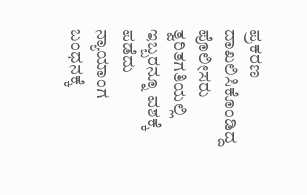ಪ್ರಕರಣ ದಾಖಲಿಸಿಕೊಂಡಿದ್ದ ಪೊಲೀಸರು ತ್ವರಿತಗತಿಯಲ್ಲಿ ಇಬ್ಬರನ್ನೂ ವಶಕ್ಕೆ ಪಡೆದು ನ್ಯಾಯಾಂಗ ಬಂಧನಕ್ಕೆ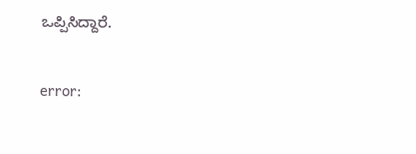ಒಪ್ಪಿಸಿದ್ದಾರೆ.

error: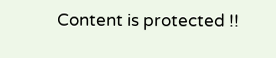Content is protected !!